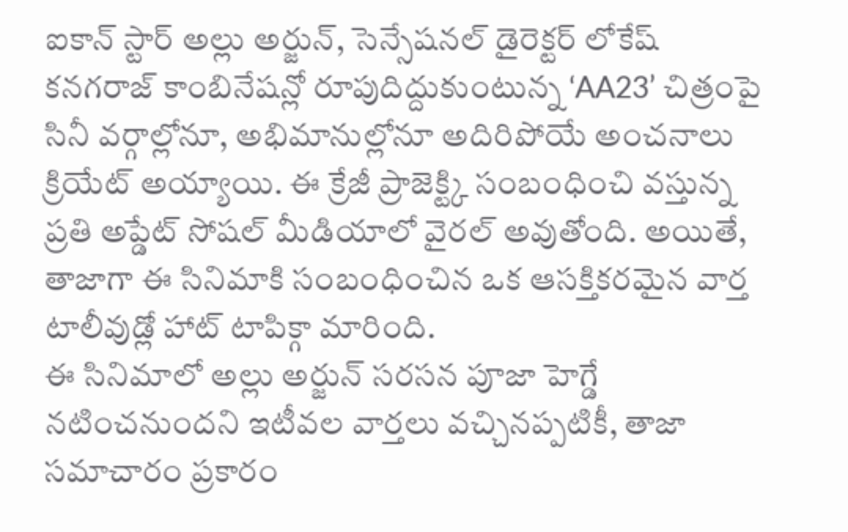ఐకాన్ స్టార్ అల్లు అర్జున్, సెన్సేషనల్ డైరెక్టర్ లోకేష్ కనగరాజ్ కాంబినేషన్లో రూపుదిద్దుకుంటున్న ‘AA23’ చిత్రంపై సినీ వర్గాల్లోనూ, అభిమానుల్లోనూ అదిరిపోయే అంచనాలు క్రియేట్ అయ్యాయి. ఈ క్రేజీ ప్రాజెక్ట్కి సంబంధించి వస్తున్న ప్రతి అప్డేట్ సోషల్ మీడియాలో వైరల్ అవుతోంది. అయితే, తాజాగా ఈ సినిమాకి సంబంధించిన ఒక ఆసక్తికరమైన వార్త టాలీవుడ్లో హాట్ టాపిక్గా మారింది.
ఈ సినిమాలో అల్లు అర్జున్ సరసన పూజా హెగ్డే నటించనుందని ఇటీవల వార్తలు వచ్చినప్పటికీ, తాజా సమాచారం ప్రకారం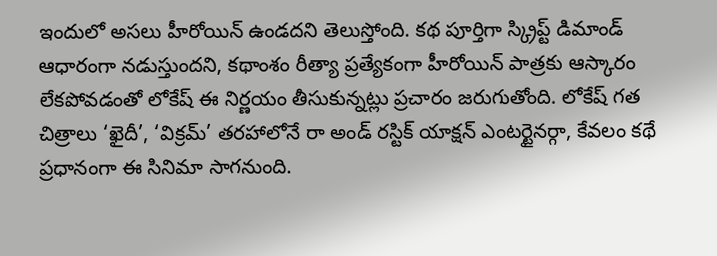ఇందులో అసలు హీరోయిన్ ఉండదని తెలుస్తోంది. కథ పూర్తిగా స్క్రిప్ట్ డిమాండ్ ఆధారంగా నడుస్తుందని, కథాంశం రీత్యా ప్రత్యేకంగా హీరోయిన్ పాత్రకు ఆస్కారం లేకపోవడంతో లోకేష్ ఈ నిర్ణయం తీసుకున్నట్లు ప్రచారం జరుగుతోంది. లోకేష్ గత చిత్రాలు ‘ఖైదీ’, ‘విక్రమ్’ తరహాలోనే రా అండ్ రస్టిక్ యాక్షన్ ఎంటర్టైనర్గా, కేవలం కథే ప్రధానంగా ఈ సినిమా సాగనుంది.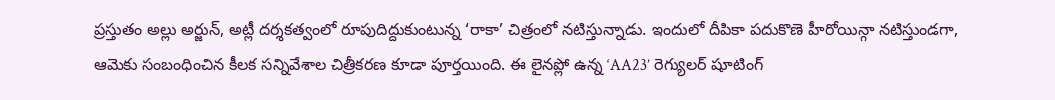ప్రస్తుతం అల్లు అర్జున్, అట్లీ దర్శకత్వంలో రూపుదిద్దుకుంటున్న ‘రాకా’ చిత్రంలో నటిస్తున్నాడు. ఇందులో దీపికా పదుకొణె హీరోయిన్గా నటిస్తుండగా, ఆమెకు సంబంధించిన కీలక సన్నివేశాల చిత్రీకరణ కూడా పూర్తయింది. ఈ లైనప్లో ఉన్న ‘AA23’ రెగ్యులర్ షూటింగ్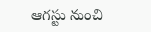ఆగస్టు నుంచి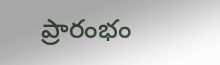ప్రారంభం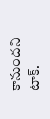కానుందని టాక్.